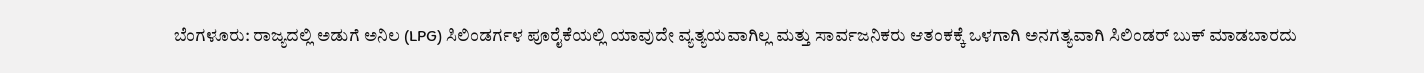ಬೆಂಗಳೂರು: ರಾಜ್ಯದಲ್ಲಿ ಅಡುಗೆ ಅನಿಲ (LPG) ಸಿಲಿಂಡರ್ಗಳ ಪೂರೈಕೆಯಲ್ಲಿ ಯಾವುದೇ ವ್ಯತ್ಯಯವಾಗಿಲ್ಲ ಮತ್ತು ಸಾರ್ವಜನಿಕರು ಆತಂಕಕ್ಕೆ ಒಳಗಾಗಿ ಅನಗತ್ಯವಾಗಿ ಸಿಲಿಂಡರ್ ಬುಕ್ ಮಾಡಬಾರದು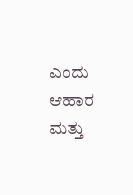ಎಂದು ಆಹಾರ ಮತ್ತು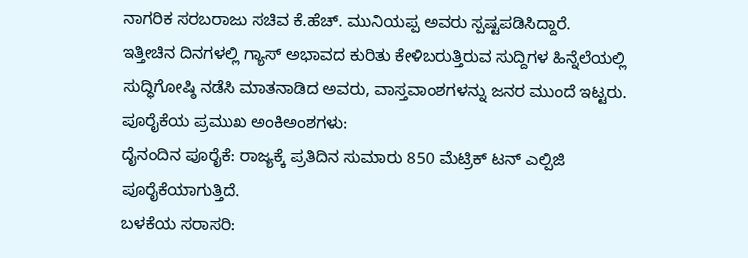ನಾಗರಿಕ ಸರಬರಾಜು ಸಚಿವ ಕೆ.ಹೆಚ್. ಮುನಿಯಪ್ಪ ಅವರು ಸ್ಪಷ್ಟಪಡಿಸಿದ್ದಾರೆ.
ಇತ್ತೀಚಿನ ದಿನಗಳಲ್ಲಿ ಗ್ಯಾಸ್ ಅಭಾವದ ಕುರಿತು ಕೇಳಿಬರುತ್ತಿರುವ ಸುದ್ದಿಗಳ ಹಿನ್ನೆಲೆಯಲ್ಲಿ ಸುದ್ಧಿಗೋಷ್ಠಿ ನಡೆಸಿ ಮಾತನಾಡಿದ ಅವರು, ವಾಸ್ತವಾಂಶಗಳನ್ನು ಜನರ ಮುಂದೆ ಇಟ್ಟರು.
ಪೂರೈಕೆಯ ಪ್ರಮುಖ ಅಂಕಿಅಂಶಗಳು:
ದೈನಂದಿನ ಪೂರೈಕೆ: ರಾಜ್ಯಕ್ಕೆ ಪ್ರತಿದಿನ ಸುಮಾರು 850 ಮೆಟ್ರಿಕ್ ಟನ್ ಎಲ್ಪಿಜಿ ಪೂರೈಕೆಯಾಗುತ್ತಿದೆ.
ಬಳಕೆಯ ಸರಾಸರಿ: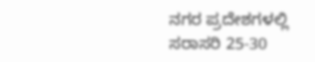ನಗರ ಪ್ರದೇಶಗಳಲ್ಲಿ ಸರಾಸರಿ 25-30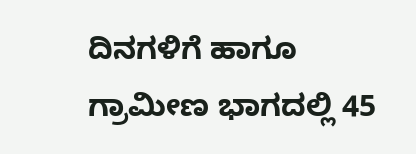ದಿನಗಳಿಗೆ ಹಾಗೂ ಗ್ರಾಮೀಣ ಭಾಗದಲ್ಲಿ 45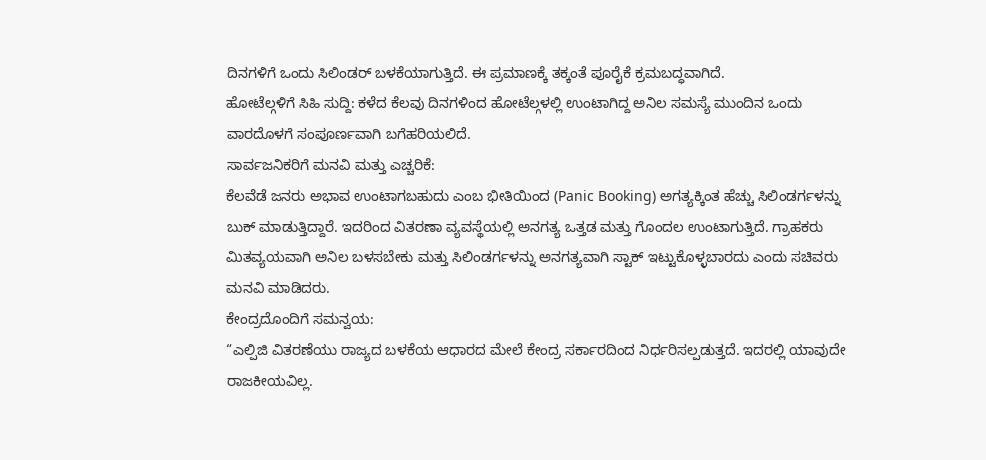ದಿನಗಳಿಗೆ ಒಂದು ಸಿಲಿಂಡರ್ ಬಳಕೆಯಾಗುತ್ತಿದೆ. ಈ ಪ್ರಮಾಣಕ್ಕೆ ತಕ್ಕಂತೆ ಪೂರೈಕೆ ಕ್ರಮಬದ್ಧವಾಗಿದೆ.
ಹೋಟೆಲ್ಗಳಿಗೆ ಸಿಹಿ ಸುದ್ದಿ: ಕಳೆದ ಕೆಲವು ದಿನಗಳಿಂದ ಹೋಟೆಲ್ಗಳಲ್ಲಿ ಉಂಟಾಗಿದ್ದ ಅನಿಲ ಸಮಸ್ಯೆ ಮುಂದಿನ ಒಂದು ವಾರದೊಳಗೆ ಸಂಪೂರ್ಣವಾಗಿ ಬಗೆಹರಿಯಲಿದೆ.
ಸಾರ್ವಜನಿಕರಿಗೆ ಮನವಿ ಮತ್ತು ಎಚ್ಚರಿಕೆ:
ಕೆಲವೆಡೆ ಜನರು ಅಭಾವ ಉಂಟಾಗಬಹುದು ಎಂಬ ಭೀತಿಯಿಂದ (Panic Booking) ಅಗತ್ಯಕ್ಕಿಂತ ಹೆಚ್ಚು ಸಿಲಿಂಡರ್ಗಳನ್ನು ಬುಕ್ ಮಾಡುತ್ತಿದ್ದಾರೆ. ಇದರಿಂದ ವಿತರಣಾ ವ್ಯವಸ್ಥೆಯಲ್ಲಿ ಅನಗತ್ಯ ಒತ್ತಡ ಮತ್ತು ಗೊಂದಲ ಉಂಟಾಗುತ್ತಿದೆ. ಗ್ರಾಹಕರು ಮಿತವ್ಯಯವಾಗಿ ಅನಿಲ ಬಳಸಬೇಕು ಮತ್ತು ಸಿಲಿಂಡರ್ಗಳನ್ನು ಅನಗತ್ಯವಾಗಿ ಸ್ಟಾಕ್ ಇಟ್ಟುಕೊಳ್ಳಬಾರದು ಎಂದು ಸಚಿವರು ಮನವಿ ಮಾಡಿದರು.
ಕೇಂದ್ರದೊಂದಿಗೆ ಸಮನ್ವಯ:
“ಎಲ್ಪಿಜಿ ವಿತರಣೆಯು ರಾಜ್ಯದ ಬಳಕೆಯ ಆಧಾರದ ಮೇಲೆ ಕೇಂದ್ರ ಸರ್ಕಾರದಿಂದ ನಿರ್ಧರಿಸಲ್ಪಡುತ್ತದೆ. ಇದರಲ್ಲಿ ಯಾವುದೇ ರಾಜಕೀಯವಿಲ್ಲ.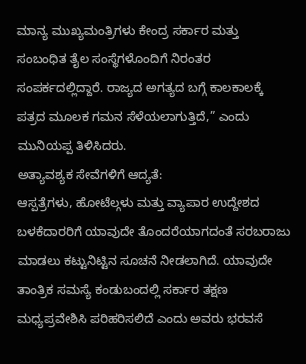ಮಾನ್ಯ ಮುಖ್ಯಮಂತ್ರಿಗಳು ಕೇಂದ್ರ ಸರ್ಕಾರ ಮತ್ತು ಸಂಬಂಧಿತ ತೈಲ ಸಂಸ್ಥೆಗಳೊಂದಿಗೆ ನಿರಂತರ ಸಂಪರ್ಕದಲ್ಲಿದ್ದಾರೆ. ರಾಜ್ಯದ ಅಗತ್ಯದ ಬಗ್ಗೆ ಕಾಲಕಾಲಕ್ಕೆ ಪತ್ರದ ಮೂಲಕ ಗಮನ ಸೆಳೆಯಲಾಗುತ್ತಿದೆ,” ಎಂದು ಮುನಿಯಪ್ಪ ತಿಳಿಸಿದರು.
ಅತ್ಯಾವಶ್ಯಕ ಸೇವೆಗಳಿಗೆ ಆದ್ಯತೆ:
ಆಸ್ಪತ್ರೆಗಳು, ಹೋಟೆಲ್ಗಳು ಮತ್ತು ವ್ಯಾಪಾರ ಉದ್ದೇಶದ ಬಳಕೆದಾರರಿಗೆ ಯಾವುದೇ ತೊಂದರೆಯಾಗದಂತೆ ಸರಬರಾಜು ಮಾಡಲು ಕಟ್ಟುನಿಟ್ಟಿನ ಸೂಚನೆ ನೀಡಲಾಗಿದೆ. ಯಾವುದೇ ತಾಂತ್ರಿಕ ಸಮಸ್ಯೆ ಕಂಡುಬಂದಲ್ಲಿ ಸರ್ಕಾರ ತಕ್ಷಣ ಮಧ್ಯಪ್ರವೇಶಿಸಿ ಪರಿಹರಿಸಲಿದೆ ಎಂದು ಅವರು ಭರವಸೆ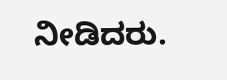ನೀಡಿದರು.